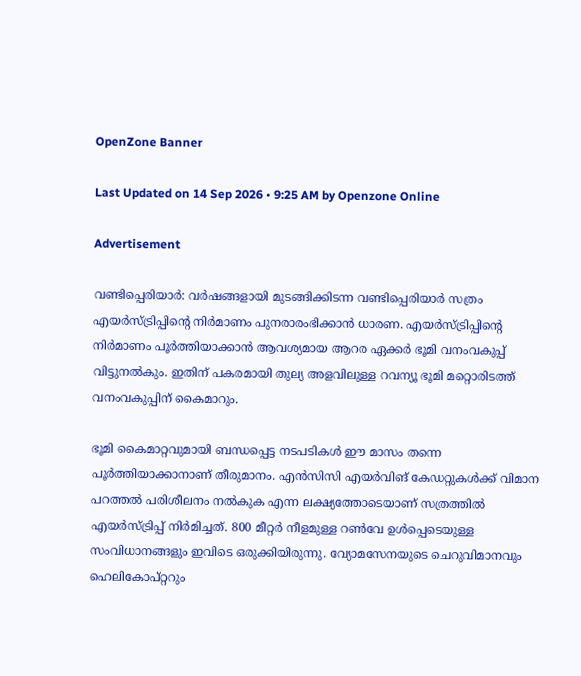OpenZone Banner

Last Updated on 14 Sep 2026 • 9:25 AM by Openzone Online

Advertisement

വണ്ടിപ്പെരിയാർ: വർഷങ്ങളായി മുടങ്ങിക്കിടന്ന വണ്ടിപ്പെരിയാർ സത്രം എയർസ്ട്രിപ്പിന്റെ നിർമാണം പുനരാരംഭിക്കാൻ ധാരണ. എയർസ്ട്രിപ്പിന്റെ നിർമാണം പൂർത്തിയാക്കാൻ ആവശ്യമായ ആറര ഏക്കർ ഭൂമി വനംവകുപ്പ് വിട്ടുനൽകും. ഇതിന് പകരമായി തുല്യ അളവിലുള്ള റവന്യൂ ഭൂമി മറ്റൊരിടത്ത് വനംവകുപ്പിന് കൈമാറും.

ഭൂമി കൈമാറ്റവുമായി ബന്ധപ്പെട്ട നടപടികൾ ഈ മാസം തന്നെ പൂർത്തിയാക്കാനാണ് തീരുമാനം. എൻസിസി എയർവിങ് കേഡറ്റുകൾക്ക് വിമാന പറത്തൽ പരിശീലനം നൽകുക എന്ന ലക്ഷ്യത്തോടെയാണ് സത്രത്തിൽ എയർസ്ട്രിപ്പ് നിർമിച്ചത്. 800 മീറ്റർ നീളമുള്ള റൺവേ ഉൾപ്പെടെയുള്ള സംവിധാനങ്ങളും ഇവിടെ ഒരുക്കിയിരുന്നു. വ്യോമസേനയുടെ ചെറുവിമാനവും ഹെലികോപ്റ്ററും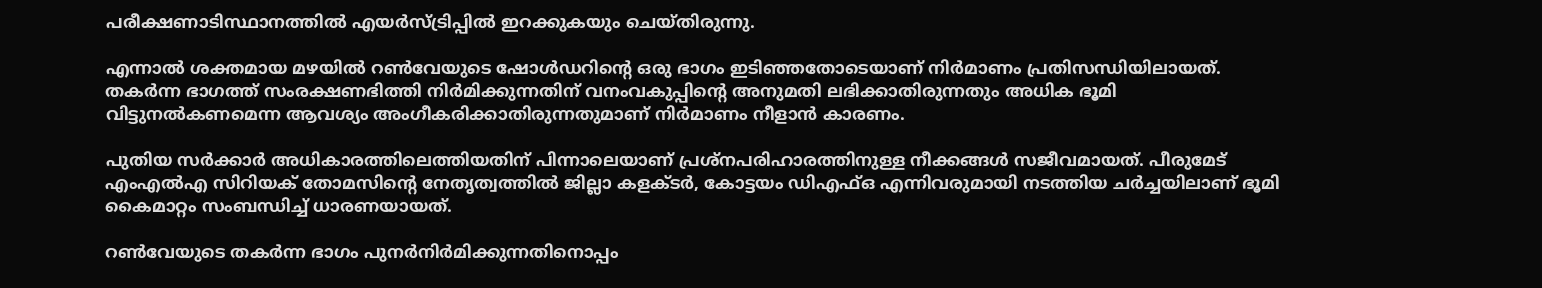പരീക്ഷണാടിസ്ഥാനത്തിൽ എയർസ്ട്രിപ്പിൽ ഇറക്കുകയും ചെയ്തിരുന്നു.

എന്നാൽ ശക്തമായ മഴയിൽ റൺവേയുടെ ഷോൾഡറിന്റെ ഒരു ഭാഗം ഇടിഞ്ഞതോടെയാണ് നിർമാണം പ്രതിസന്ധിയിലായത്. തകർന്ന ഭാഗത്ത് സംരക്ഷണഭിത്തി നിർമിക്കുന്നതിന് വനംവകുപ്പിന്റെ അനുമതി ലഭിക്കാതിരുന്നതും അധിക ഭൂമി വിട്ടുനൽകണമെന്ന ആവശ്യം അംഗീകരിക്കാതിരുന്നതുമാണ് നിർമാണം നീളാൻ കാരണം.

പുതിയ സർക്കാർ അധികാരത്തിലെത്തിയതിന് പിന്നാലെയാണ് പ്രശ്നപരിഹാരത്തിനുള്ള നീക്കങ്ങൾ സജീവമായത്. പീരുമേട് എംഎൽഎ സിറിയക് തോമസിന്റെ നേതൃത്വത്തിൽ ജില്ലാ കളക്ടർ, കോട്ടയം ഡിഎഫ്ഒ എന്നിവരുമായി നടത്തിയ ചർച്ചയിലാണ് ഭൂമി കൈമാറ്റം സംബന്ധിച്ച് ധാരണയായത്.

റൺവേയുടെ തകർന്ന ഭാഗം പുനർനിർമിക്കുന്നതിനൊപ്പം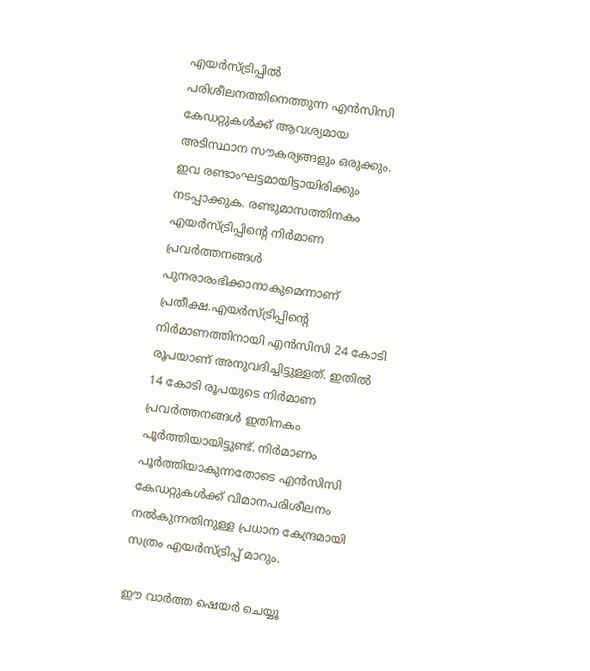എയർസ്ട്രിപ്പിൽ പരിശീലനത്തിനെത്തുന്ന എൻസിസി കേഡറ്റുകൾക്ക് ആവശ്യമായ അടിസ്ഥാന സൗകര്യങ്ങളും ഒരുക്കും. ഇവ രണ്ടാംഘട്ടമായിട്ടായിരിക്കും നടപ്പാക്കുക. രണ്ടുമാസത്തിനകം എയർസ്ട്രിപ്പിന്റെ നിർമാണ പ്രവർത്തനങ്ങൾ പുനരാരംഭിക്കാനാകുമെന്നാണ് പ്രതീക്ഷ.എയർസ്ട്രിപ്പിന്റെ നിർമാണത്തിനായി എൻസിസി 24 കോടി രൂപയാണ് അനുവദിച്ചിട്ടുള്ളത്. ഇതിൽ 14 കോടി രൂപയുടെ നിർമാണ പ്രവർത്തനങ്ങൾ ഇതിനകം പൂർത്തിയായിട്ടുണ്ട്. നിർമാണം പൂർത്തിയാകുന്നതോടെ എൻസിസി കേഡറ്റുകൾക്ക് വിമാനപരിശീലനം നൽകുന്നതിനുള്ള പ്രധാന കേന്ദ്രമായി സത്രം എയർസ്ട്രിപ്പ് മാറും.

ഈ വാർത്ത ഷെയർ ചെയ്യൂ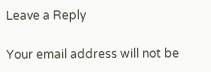Leave a Reply

Your email address will not be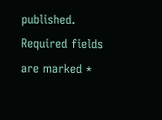published. Required fields are marked *